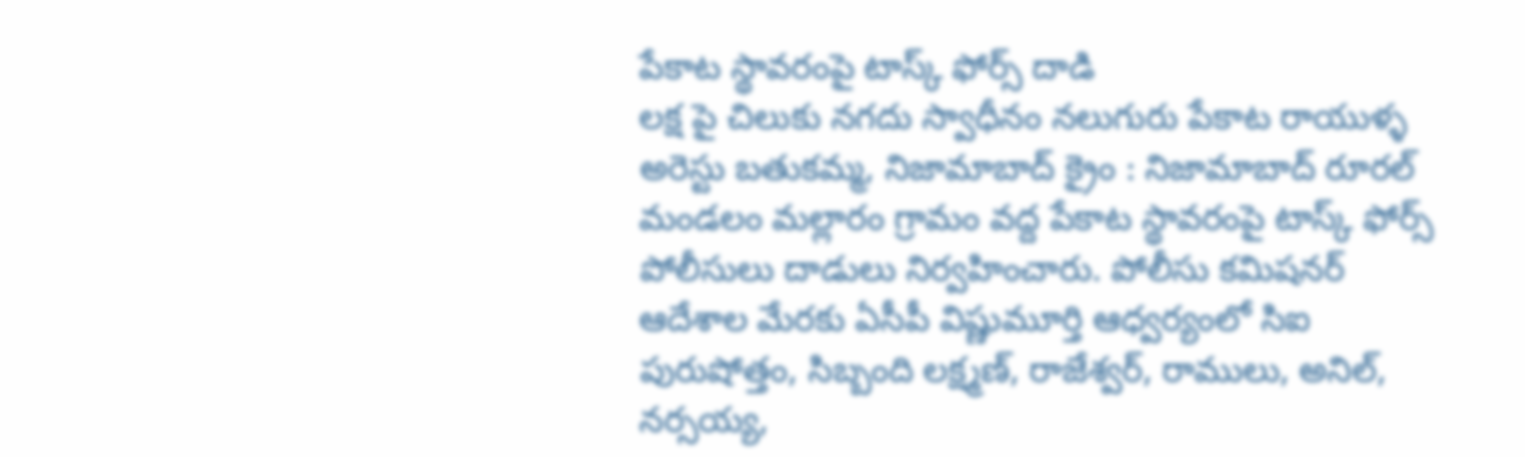పేకాట స్థావరంపై టాస్క్ ఫోర్స్ దాడి
లక్ష పై చిలుకు నగదు స్వాధీనం నలుగురు పేకాట రాయుళ్ళ అరెస్టు బతుకమ్మ, నిజామాబాద్ క్రైం : నిజామాబాద్ రూరల్ మండలం మల్లారం గ్రామం వద్ద పేకాట స్థావరంపై టాస్క్ ఫోర్స్ పోలీసులు దాడులు నిర్వహించారు. పోలీసు కమిషనర్ ఆదేశాల మేరకు ఏసీపీ విష్ణుమూర్తి ఆధ్వర్యంలో సిఐ పురుషోత్తం, సిబ్బంది లక్ష్మణ్, రాజేశ్వర్, రాములు, అనిల్, నర్సయ్య,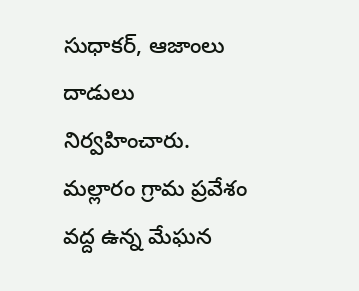సుధాకర్, ఆజాంలు దాడులు నిర్వహించారు. మల్లారం గ్రామ ప్రవేశం వద్ద ఉన్న మేఘన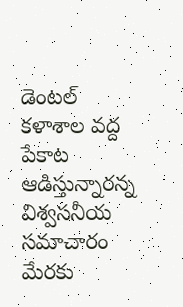డెంటల్ కళాశాల వద్ద పేకాట ఆడిస్తున్నారన్న విశ్వసనీయ సమాచారం మేరకు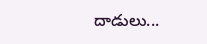దాడులు...